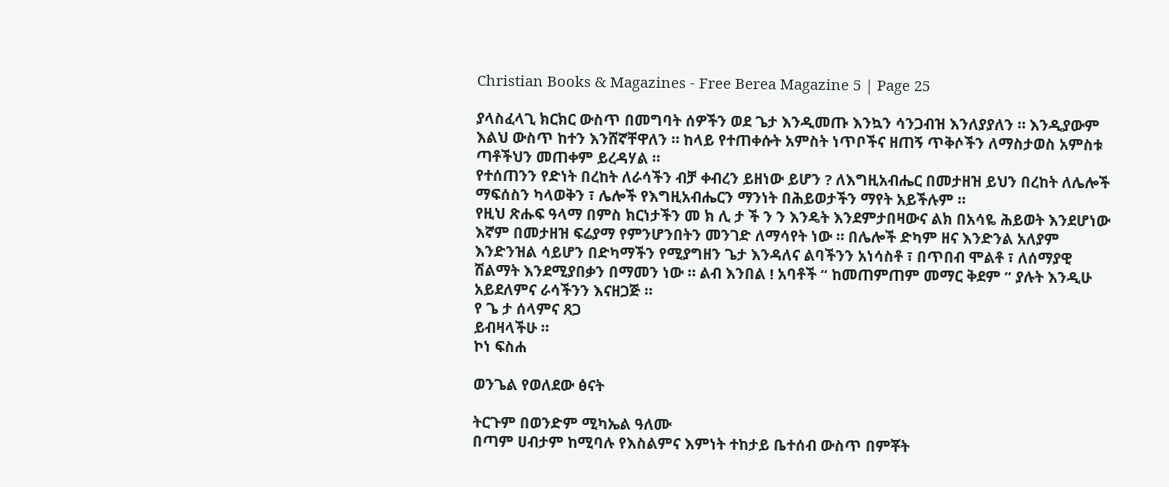Christian Books & Magazines - Free Berea Magazine 5 | Page 25

ያላስፈላጊ ክርክር ውስጥ በመግባት ሰዎችን ወደ ጌታ እንዲመጡ እንኳን ሳንጋብዝ እንለያያለን ። እንዲያውም እልህ ውስጥ ከተን እንሸኛቸዋለን ። ከላይ የተጠቀሱት አምስት ነጥቦችና ዘጠኝ ጥቅሶችን ለማስታወስ አምስቱ ጣቶችህን መጠቀም ይረዳሃል ።
የተሰጠንን የድነት በረከት ለራሳችን ብቻ ቀብረን ይዘነው ይሆን ? ለእግዚአብሔር በመታዘዝ ይህን በረከት ለሌሎች ማፍሰስን ካላወቅን ፣ ሌሎች የእግዚአብሔርን ማንነት በሕይወታችን ማየት አይችሉም ።
የዚህ ጽሑፍ ዓላማ በምስ ክርነታችን መ ክ ሊ ታ ች ን ን እንዴት እንደምታበዛውና ልክ በአሳዬ ሕይወት እንደሆነው እኛም በመታዘዝ ፍሬያማ የምንሆንበትን መንገድ ለማሳየት ነው ። በሌሎች ድካም ዘና እንድንል አለያም እንድንዝል ሳይሆን በድካማችን የሚያግዘን ጌታ እንዳለና ልባችንን አነሳስቶ ፣ በጥበብ ሞልቶ ፣ ለሰማያዊ ሽልማት እንደሚያበቃን በማመን ነው ። ልብ እንበል ! አባቶች “ ከመጠምጠም መማር ቅደም ” ያሉት እንዲሁ አይደለምና ራሳችንን እናዘጋጅ ።
የ ጌ ታ ሰላምና ጸጋ
ይብዛላችሁ ።
ኮነ ፍስሐ

ወንጌል የወለደው ፅናት

ትርጉም በወንድም ሚካኤል ዓለሙ
በጣም ሀብታም ከሚባሉ የእስልምና እምነት ተከታይ ቤተሰብ ውስጥ በምቾት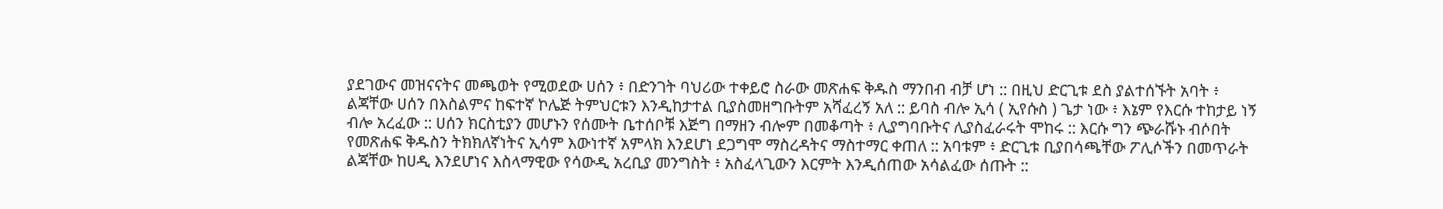ያደገውና መዝናናትና መጫወት የሚወደው ሀሰን ፥ በድንገት ባህሪው ተቀይሮ ስራው መጽሐፍ ቅዱስ ማንበብ ብቻ ሆነ :: በዚህ ድርጊቱ ደስ ያልተሰኙት አባት ፥ ልጃቸው ሀሰን በእስልምና ከፍተኛ ኮሌጅ ትምህርቱን እንዲከታተል ቢያስመዘግቡትም አሻፈረኝ አለ :: ይባስ ብሎ ኢሳ ( ኢየሱስ ) ጌታ ነው ፥ እኔም የእርሱ ተከታይ ነኝ ብሎ አረፈው :: ሀሰን ክርስቲያን መሆኑን የሰሙት ቤተሰቦቹ እጅግ በማዘን ብሎም በመቆጣት ፥ ሊያግባቡትና ሊያስፈራሩት ሞከሩ :: እርሱ ግን ጭራሹኑ ብሶበት የመጽሐፍ ቅዱስን ትክክለኛነትና ኢሳም እውነተኛ አምላክ እንደሆነ ደጋግሞ ማስረዳትና ማስተማር ቀጠለ :: አባቱም ፥ ድርጊቱ ቢያበሳጫቸው ፖሊሶችን በመጥራት ልጃቸው ከሀዲ እንደሆነና እስላማዊው የሳውዲ አረቢያ መንግስት ፥ አስፈላጊውን እርምት እንዲሰጠው አሳልፈው ሰጡት ::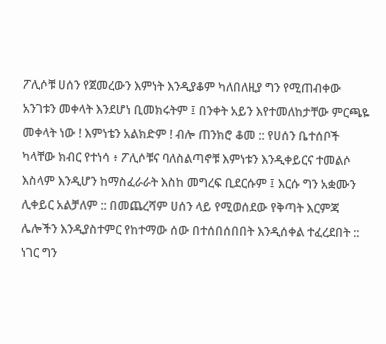ፖሊሶቹ ሀሰን የጀመረውን እምነት እንዲያቆም ካለበለዚያ ግን የሚጠብቀው አንገቱን መቀላት እንደሆነ ቢመክሩትም ፤ በንቀት አይን እየተመለከታቸው ምርጫዬ መቀላት ነው ! እምነቴን አልክድም ! ብሎ ጠንክሮ ቆመ :: የሀሰን ቤተሰቦች ካላቸው ክብር የተነሳ ፥ ፖሊሶቹና ባለስልጣኖቹ እምነቱን እንዲቀይርና ተመልሶ እስላም እንዲሆን ከማስፈራራት እስከ መግረፍ ቢደርሱም ፤ እርሱ ግን አቋሙን ሊቀይር አልቻለም :: በመጨረሻም ሀሰን ላይ የሚወሰደው የቅጣት እርምጃ ሌሎችን እንዲያስተምር የከተማው ሰው በተሰበሰበበት እንዲሰቀል ተፈረደበት :: ነገር ግን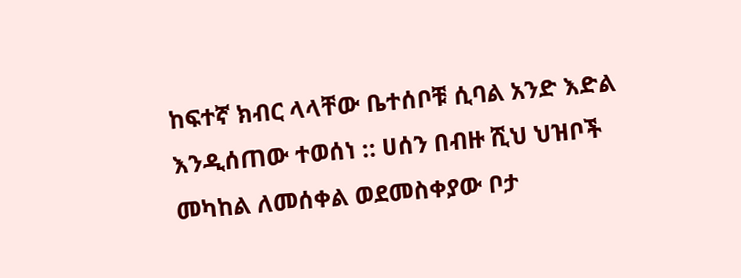ከፍተኛ ክብር ላላቸው ቤተሰቦቹ ሲባል አንድ እድል እንዲሰጠው ተወሰነ :: ሀሰን በብዙ ሺህ ህዝቦች መካከል ለመሰቀል ወደመስቀያው ቦታ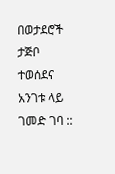በወታደሮች ታጅቦ ተወሰደና አንገቱ ላይ ገመድ ገባ ::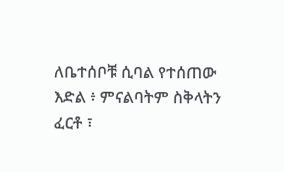ለቤተሰቦቹ ሲባል የተሰጠው እድል ፥ ምናልባትም ስቅላትን ፈርቶ ፣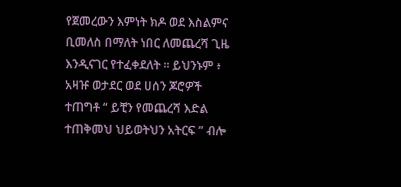የጀመረውን እምነት ክዶ ወደ እስልምና ቢመለስ በማለት ነበር ለመጨረሻ ጊዜ እንዲናገር የተፈቀደለት ። ይህንኑም ፥ አዛዡ ወታደር ወደ ሀሰን ጆሮዎች ተጠግቶ “ ይቺን የመጨረሻ እድል ተጠቅመህ ህይወትህን አትርፍ ” ብሎ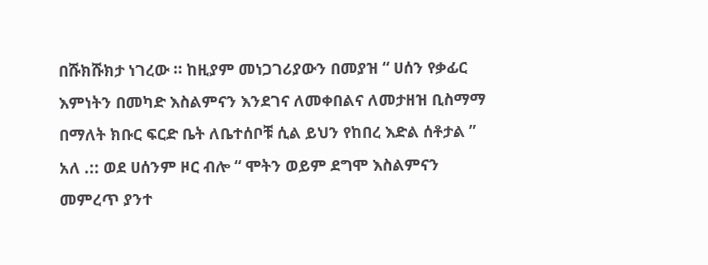በሹክሹክታ ነገረው ። ከዚያም መነጋገሪያውን በመያዝ “ ሀሰን የቃፊር እምነትን በመካድ እስልምናን እንደገና ለመቀበልና ለመታዘዝ ቢስማማ በማለት ክቡር ፍርድ ቤት ለቤተሰቦቹ ሲል ይህን የከበረ እድል ሰቶታል ” አለ .:: ወደ ሀሰንም ዞር ብሎ “ ሞትን ወይም ደግሞ እስልምናን መምረጥ ያንተ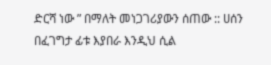ድርሻ ነው ” በማለት መነጋገሪያውን ሰጠው :: ሀሰን በፈገግታ ፊቱ እያበራ እንዲህ ሲል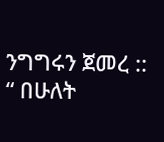ንግግሩን ጀመረ ::
“ በሁለት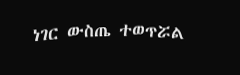ነገር ውስጤ ተወጥሯል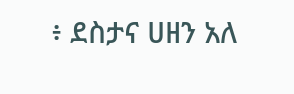፥ ደስታና ሀዘን አለ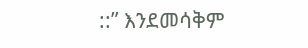::” እንደመሳቅም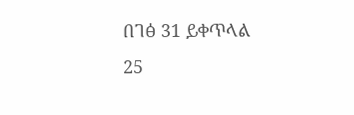በገፅ 31 ይቀጥላል
25